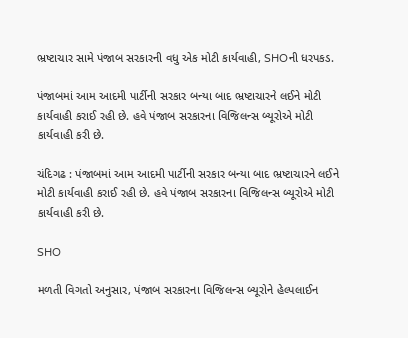ભ્રષ્ટાચાર સામે પંજાબ સરકારની વધુ એક મોટી કાર્યવાહી, SHOની ધરપકડ.

પંજાબમાં આમ આદમી પાર્ટીની સરકાર બન્યા બાદ ભ્રષ્ટાચારને લઈને મોટી કાર્યવાહી કરાઈ રહી છે. હવે પંજાબ સરકારના વિજિલન્સ બ્યૂરોએ મોટી કાર્યવાહી કરી છે.

ચંદિગઢ : પંજાબમાં આમ આદમી પાર્ટીની સરકાર બન્યા બાદ ભ્રષ્ટાચારને લઈને મોટી કાર્યવાહી કરાઈ રહી છે. હવે પંજાબ સરકારના વિજિલન્સ બ્યૂરોએ મોટી કાર્યવાહી કરી છે.

SHO

મળતી વિગતો અનુસાર, પંજાબ સરકારના વિજિલન્સ બ્યૂરોને હેલ્પલાઈન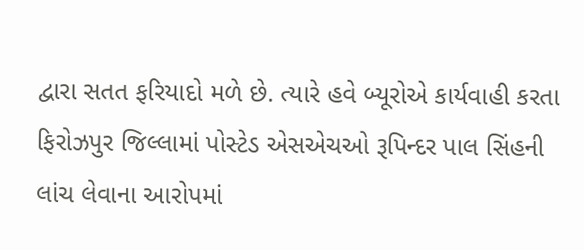દ્વારા સતત ફરિયાદો મળે છે. ત્યારે હવે બ્યૂરોએ કાર્યવાહી કરતા ફિરોઝપુર જિલ્લામાં પોસ્ટેડ એસએચઓ રૂપિન્દર પાલ સિંહની લાંચ લેવાના આરોપમાં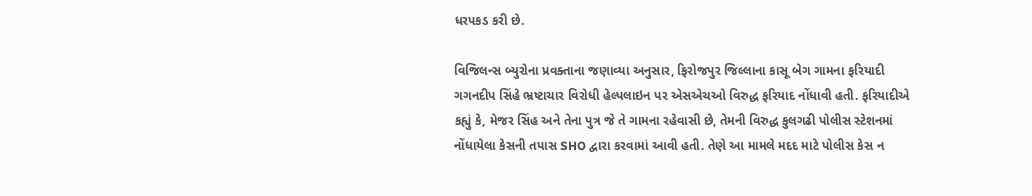ધરપકડ કરી છે.

વિજિલન્સ બ્યુરોના પ્રવક્તાના જણાવ્યા અનુસાર, ફિરોજપુર જિલ્લાના કાસૂ બેગ ગામના ફરિયાદી ગગનદીપ સિંહે ભ્રષ્ટાચાર વિરોધી હેલ્પલાઇન પર એસએચઓ વિરુદ્ધ ફરિયાદ નોંધાવી હતી. ફરિયાદીએ કહ્યું કે, મેજર સિંહ અને તેના પુત્ર જે તે ગામના રહેવાસી છે, તેમની વિરુદ્ધ કુલગઢી પોલીસ સ્ટેશનમાં નોંધાયેલા કેસની તપાસ SHO દ્વારા કરવામાં આવી હતી. તેણે આ મામલે મદદ માટે પોલીસ કેસ ન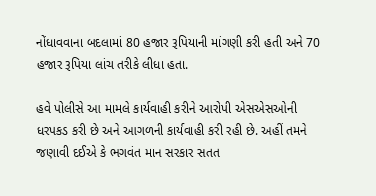નોંધાવવાના બદલામાં 80 હજાર રૂપિયાની માંગણી કરી હતી અને 70 હજાર રૂપિયા લાંચ તરીકે લીધા હતા.

હવે પોલીસે આ મામલે કાર્યવાહી કરીને આરોપી એસએસઓની ધરપકડ કરી છે અને આગળની કાર્યવાહી કરી રહી છે. અહીં તમને જણાવી દઈએ કે ભગવંત માન સરકાર સતત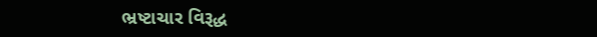ભ્રષ્ટાચાર વિરૂદ્ધ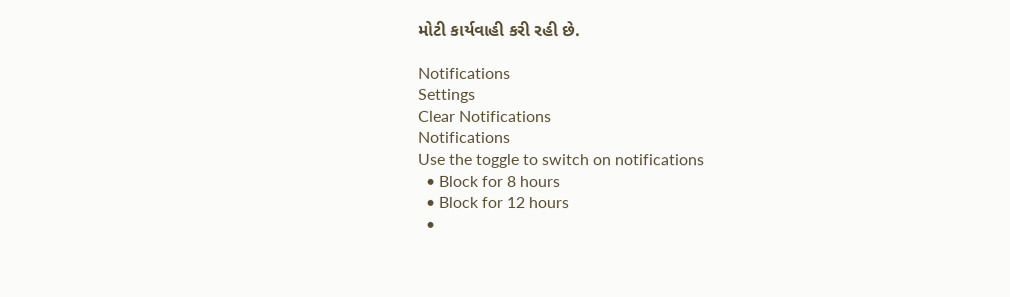મોટી કાર્યવાહી કરી રહી છે.

Notifications
Settings
Clear Notifications
Notifications
Use the toggle to switch on notifications
  • Block for 8 hours
  • Block for 12 hours
  •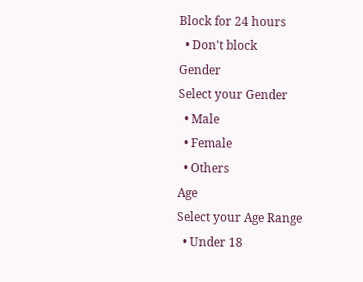Block for 24 hours
  • Don't block
Gender
Select your Gender
  • Male
  • Female
  • Others
Age
Select your Age Range
  • Under 18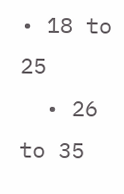• 18 to 25
  • 26 to 35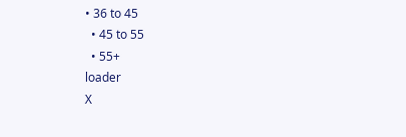• 36 to 45
  • 45 to 55
  • 55+
loader
X